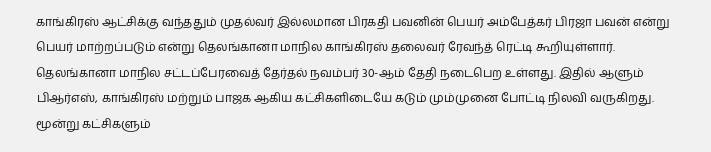காங்கிரஸ் ஆட்சிக்கு வந்ததும் முதல்வர் இல்லமான பிரகதி பவனின் பெயர் அம்பேத்கர் பிரஜா பவன் என்று பெயர் மாற்றப்படும் என்று தெலங்கானா மாநில காங்கிரஸ் தலைவர் ரேவந்த் ரெட்டி கூறியுள்ளார்.
தெலங்கானா மாநில சட்டப்பேரவைத் தேர்தல் நவம்பர் 30-ஆம் தேதி நடைபெற உள்ளது. இதில் ஆளும் பிஆர்எஸ், காங்கிரஸ் மற்றும் பாஜக ஆகிய கட்சிகளிடையே கடும் மும்முனை போட்டி நிலவி வருகிறது. மூன்று கட்சிகளும்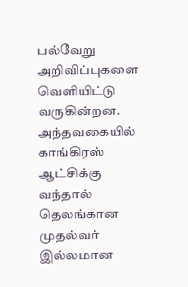பல்வேறு அறிவிப்புகளை வெளியிட்டு வருகின்றன.
அந்தவகையில் காங்கிரஸ் ஆட்சிக்கு வந்தால் தெலங்கான முதல்வர் இல்லமான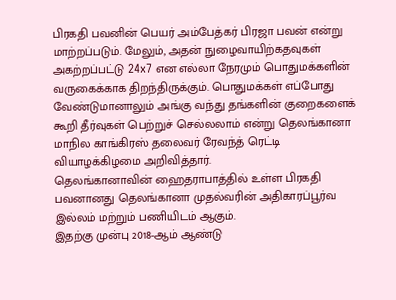பிரகதி பவனின் பெயர் அம்பேத்கர் பிரஜா பவன் என்று மாற்றப்படும். மேலும், அதன் நுழைவாயிற்கதவுகள் அகற்றப்பட்டு 24x7 என எல்லா நேரமும் பொதுமக்களின் வருகைக்காக திறந்திருக்கும். பொதுமக்கள் எப்போது வேண்டுமானாலும் அங்கு வந்து தங்களின் குறைகளைக் கூறி தீர்வுகள் பெற்றுச் செல்லலாம் என்று தெலங்கானா மாநில காங்கிரஸ் தலைவர் ரேவந்த் ரெட்டி வியாழக்கிழமை அறிவித்தார்.
தெலங்கானாவின் ஹைதராபாத்தில் உள்ள பிரகதி பவனானது தெலங்கானா முதல்வரின் அதிகாரப்பூர்வ இல்லம் மற்றும் பணியிடம் ஆகும்.
இதற்கு முன்பு 2018-ஆம் ஆண்டு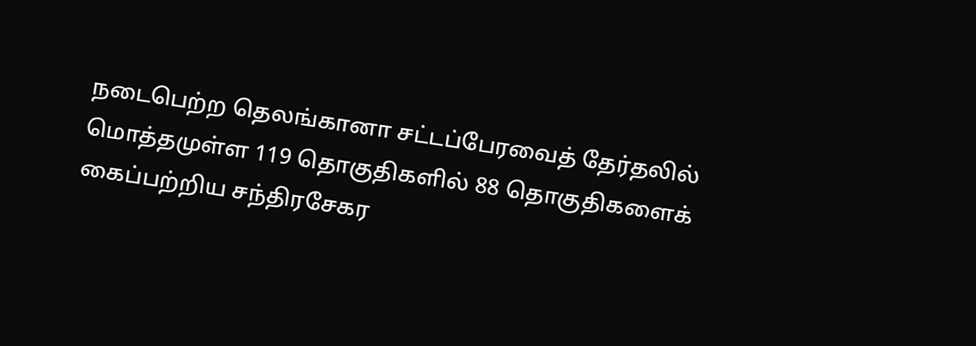நடைபெற்ற தெலங்கானா சட்டப்பேரவைத் தேர்தலில் மொத்தமுள்ள 119 தொகுதிகளில் 88 தொகுதிகளைக் கைப்பற்றிய சந்திரசேகர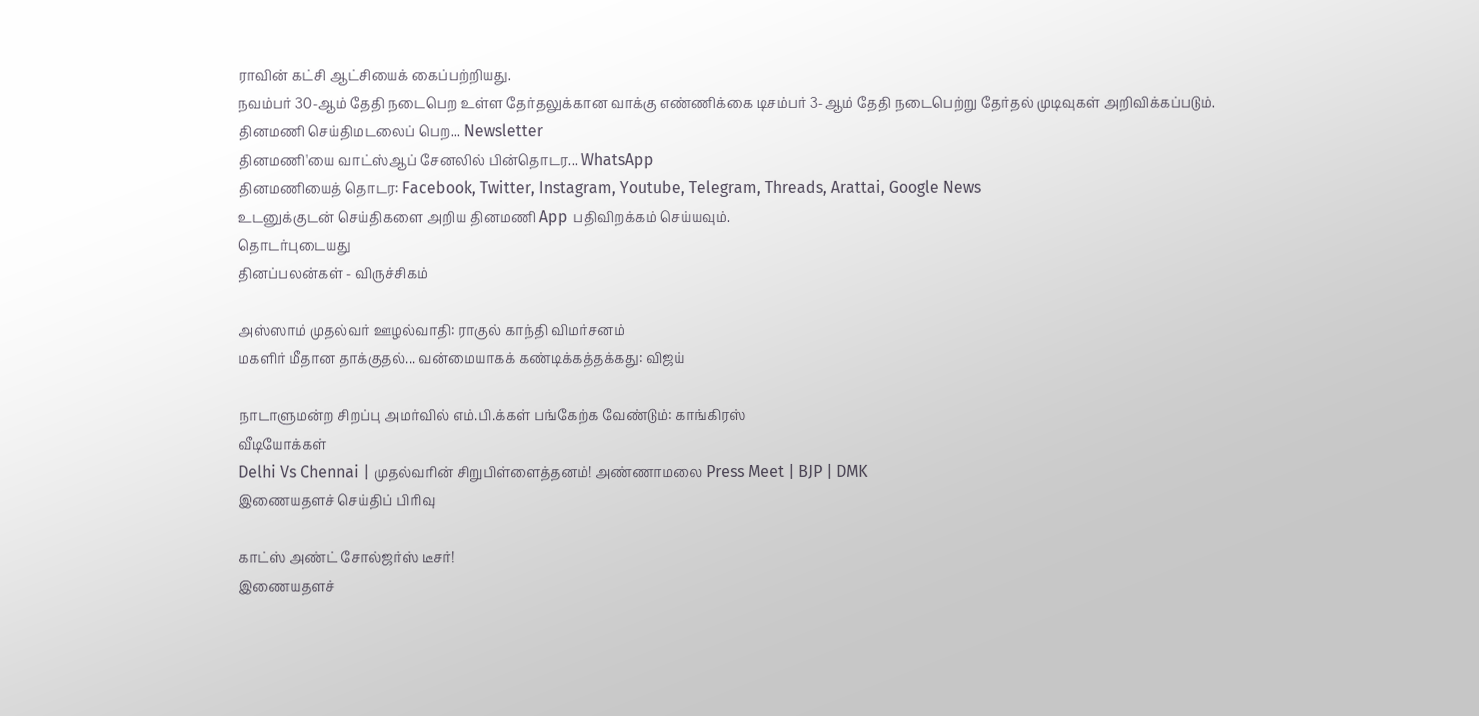ராவின் கட்சி ஆட்சியைக் கைப்பற்றியது.
நவம்பர் 30-ஆம் தேதி நடைபெற உள்ள தேர்தலுக்கான வாக்கு எண்ணிக்கை டிசம்பர் 3-ஆம் தேதி நடைபெற்று தேர்தல் முடிவுகள் அறிவிக்கப்படும்.
தினமணி செய்திமடலைப் பெற... Newsletter
தினமணி'யை வாட்ஸ்ஆப் சேனலில் பின்தொடர... WhatsApp
தினமணியைத் தொடர: Facebook, Twitter, Instagram, Youtube, Telegram, Threads, Arattai, Google News
உடனுக்குடன் செய்திகளை அறிய தினமணி App பதிவிறக்கம் செய்யவும்.
தொடர்புடையது
தினப்பலன்கள் - விருச்சிகம்

அஸ்ஸாம் முதல்வர் ஊழல்வாதி: ராகுல் காந்தி விமர்சனம்
மகளிர் மீதான தாக்குதல்... வன்மையாகக் கண்டிக்கத்தக்கது: விஜய்

நாடாளுமன்ற சிறப்பு அமர்வில் எம்.பி.க்கள் பங்கேற்க வேண்டும்: காங்கிரஸ்
வீடியோக்கள்
Delhi Vs Chennai | முதல்வரின் சிறுபிள்ளைத்தனம்! அண்ணாமலை Press Meet | BJP | DMK
இணையதளச் செய்திப் பிரிவு

காட்ஸ் அண்ட் சோல்ஜர்ஸ் டீசர்!
இணையதளச்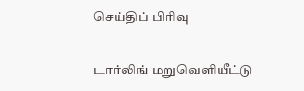செய்திப் பிரிவு

டார்லிங் மறுவெளியீட்டு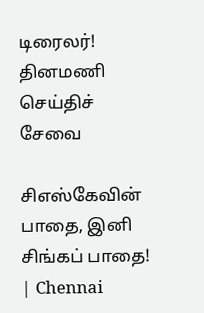டிரைலர்!
தினமணி செய்திச் சேவை

சிஎஸ்கேவின் பாதை, இனி சிங்கப் பாதை! | Chennai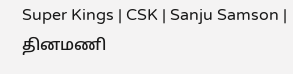Super Kings | CSK | Sanju Samson |
தினமணி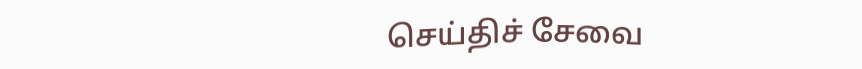செய்திச் சேவை